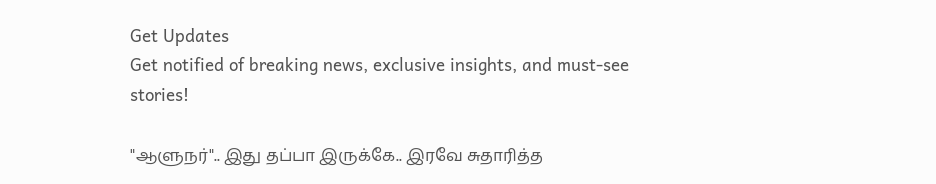Get Updates
Get notified of breaking news, exclusive insights, and must-see stories!

"ஆளுநர்".. இது தப்பா இருக்கே.. இரவே சுதாரித்த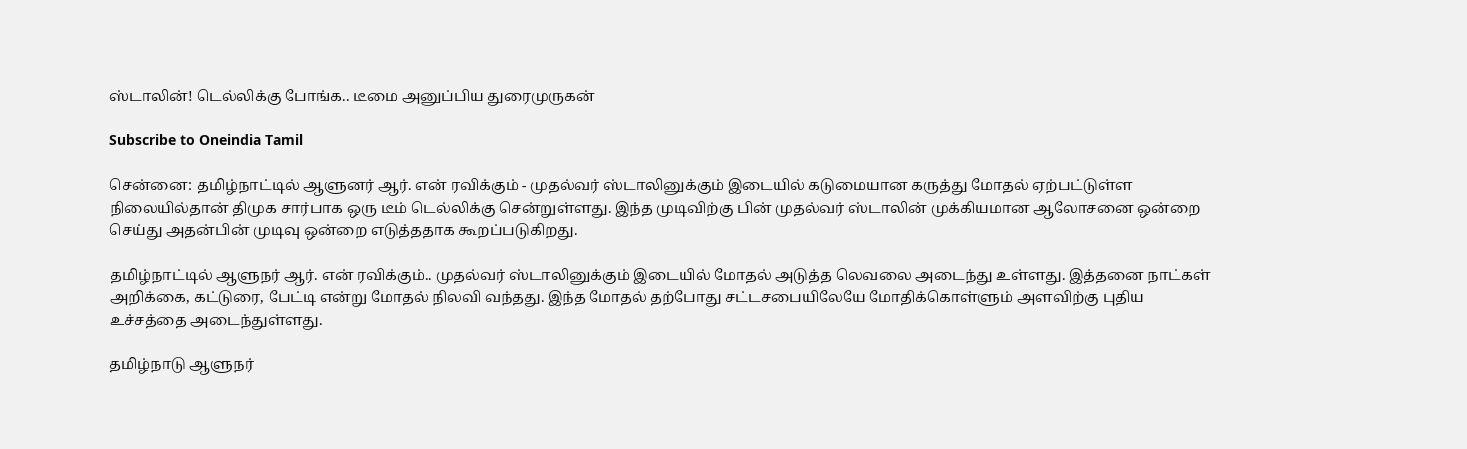ஸ்டாலின்! டெல்லிக்கு போங்க.. டீமை அனுப்பிய துரைமுருகன்

Subscribe to Oneindia Tamil

சென்னை: தமிழ்நாட்டில் ஆளுனர் ஆர். என் ரவிக்கும் - முதல்வர் ஸ்டாலினுக்கும் இடையில் கடுமையான கருத்து மோதல் ஏற்பட்டுள்ள நிலையில்தான் திமுக சார்பாக ஒரு டீம் டெல்லிக்கு சென்றுள்ளது. இந்த முடிவிற்கு பின் முதல்வர் ஸ்டாலின் முக்கியமான ஆலோசனை ஒன்றை செய்து அதன்பின் முடிவு ஒன்றை எடுத்ததாக கூறப்படுகிறது.

தமிழ்நாட்டில் ஆளுநர் ஆர். என் ரவிக்கும்.. முதல்வர் ஸ்டாலினுக்கும் இடையில் மோதல் அடுத்த லெவலை அடைந்து உள்ளது. இத்தனை நாட்கள் அறிக்கை, கட்டுரை, பேட்டி என்று மோதல் நிலவி வந்தது. இந்த மோதல் தற்போது சட்டசபையிலேயே மோதிக்கொள்ளும் அளவிற்கு புதிய உச்சத்தை அடைந்துள்ளது.

தமிழ்நாடு ஆளுநர்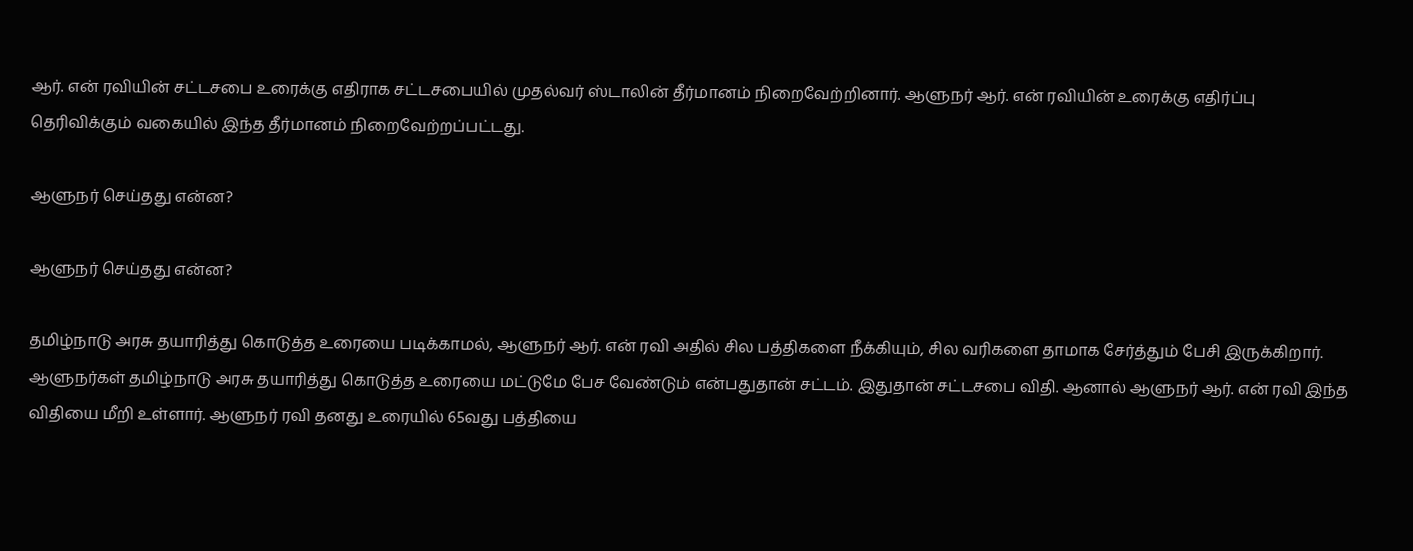ஆர். என் ரவியின் சட்டசபை உரைக்கு எதிராக சட்டசபையில் முதல்வர் ஸ்டாலின் தீர்மானம் நிறைவேற்றினார். ஆளுநர் ஆர். என் ரவியின் உரைக்கு எதிர்ப்பு தெரிவிக்கும் வகையில் இந்த தீர்மானம் நிறைவேற்றப்பட்டது.

ஆளுநர் செய்தது என்ன?

ஆளுநர் செய்தது என்ன?

தமிழ்நாடு அரசு தயாரித்து கொடுத்த உரையை படிக்காமல், ஆளுநர் ஆர். என் ரவி அதில் சில பத்திகளை நீக்கியும், சில வரிகளை தாமாக சேர்த்தும் பேசி இருக்கிறார். ஆளுநர்கள் தமிழ்நாடு அரசு தயாரித்து கொடுத்த உரையை மட்டுமே பேச வேண்டும் என்பதுதான் சட்டம். இதுதான் சட்டசபை விதி. ஆனால் ஆளுநர் ஆர். என் ரவி இந்த விதியை மீறி உள்ளார். ஆளுநர் ரவி தனது உரையில் 65வது பத்தியை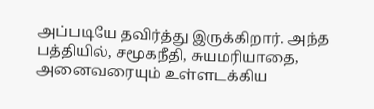அப்படியே தவிர்த்து இருக்கிறார். அந்த பத்தியில், சமூகநீதி, சுயமரியாதை, அனைவரையும் உள்ளடக்கிய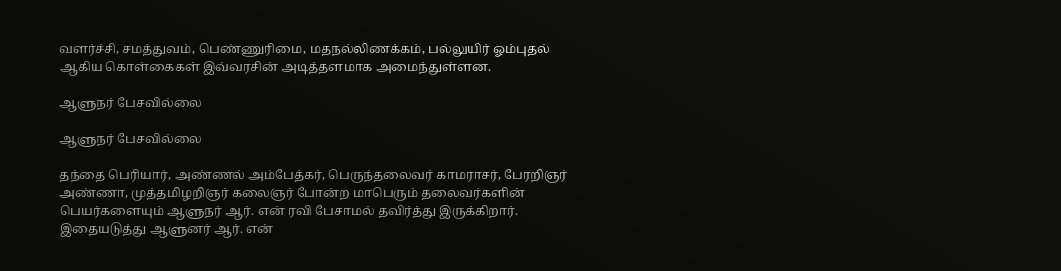வளர்ச்சி, சமத்துவம், பெண்ணுரிமை, மதநல்லிணக்கம், பல்லுயிர் ஓம்புதல் ஆகிய கொள்கைகள் இவ்வரசின் அடித்தளமாக அமைந்துள்ளன.

ஆளுநர் பேசவில்லை

ஆளுநர் பேசவில்லை

தந்தை பெரியார், அண்ணல் அம்பேத்கர், பெருந்தலைவர் காமராசர், பேரறிஞர் அண்ணா, முத்தமிழறிஞர் கலைஞர் போன்ற மாபெரும் தலைவர்களின் பெயர்களையும் ஆளுநர் ஆர். என் ரவி பேசாமல் தவிர்த்து இருக்கிறார். இதையடுத்து ஆளுனர் ஆர். என்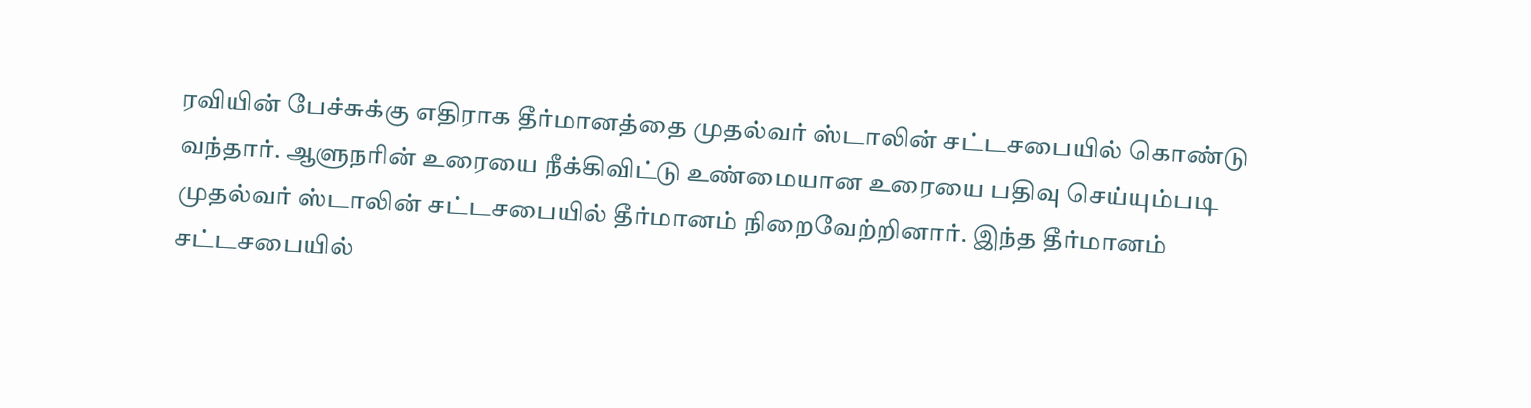ரவியின் பேச்சுக்கு எதிராக தீர்மானத்தை முதல்வர் ஸ்டாலின் சட்டசபையில் கொண்டு வந்தார். ஆளுநரின் உரையை நீக்கிவிட்டு உண்மையான உரையை பதிவு செய்யும்படி முதல்வர் ஸ்டாலின் சட்டசபையில் தீர்மானம் நிறைவேற்றினார். இந்த தீர்மானம் சட்டசபையில்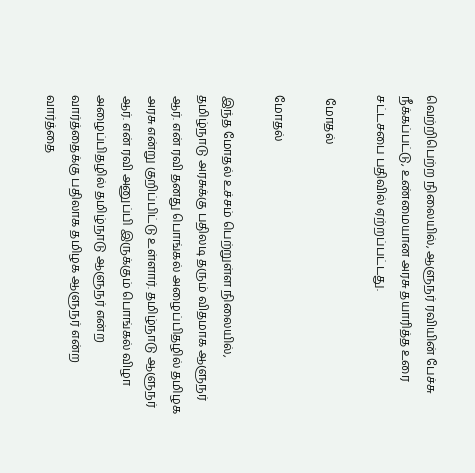வெற்றிபெற்ற நிலையில், ஆளுநர் ரவியின் பேச்சு நீக்கப்பட்டு, உண்மையான அரசு தயாரித்த உரை சட்டசபை பதிவில் ஏற்றப்பட்டது.

 மோதல்

மோதல்

இந்த மோதல் உச்சம் பெற்றுள்ள நிலையில், தமிழ்நாடு அரசுக்கு பதிலடி தரும் விதமாக ஆளுநர் ஆர். என் ரவி தனது பொங்கல் அழைப்பிதழில் தமிழக அரசு என்று குறிப்பிட்டு உள்ளார். தமிழ்நாடு ஆளுநர் ஆர். என் ரவி அனுப்பி இருக்கும் பொங்கல் விழா அழைப்பிதழில் தமிழ்நாடு ஆளுநர் என்ற வார்த்தைக்கு பதிலாக தமிழக ஆளுநர் என்ற வார்த்தை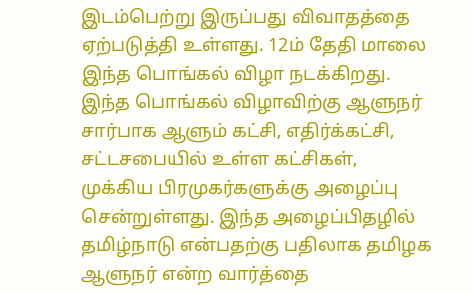இடம்பெற்று இருப்பது விவாதத்தை ஏற்படுத்தி உள்ளது. 12ம் தேதி மாலை இந்த பொங்கல் விழா நடக்கிறது. இந்த பொங்கல் விழாவிற்கு ஆளுநர் சார்பாக ஆளும் கட்சி, எதிர்க்கட்சி, சட்டசபையில் உள்ள கட்சிகள், முக்கிய பிரமுகர்களுக்கு அழைப்பு சென்றுள்ளது. இந்த அழைப்பிதழில் தமிழ்நாடு என்பதற்கு பதிலாக தமிழக ஆளுநர் என்ற வார்த்தை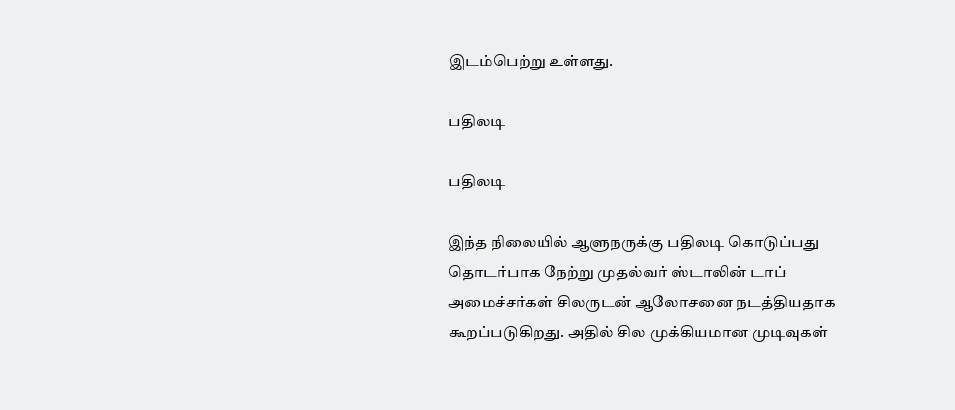இடம்பெற்று உள்ளது.

பதிலடி

பதிலடி

இந்த நிலையில் ஆளுநருக்கு பதிலடி கொடுப்பது தொடர்பாக நேற்று முதல்வர் ஸ்டாலின் டாப் அமைச்சர்கள் சிலருடன் ஆலோசனை நடத்தியதாக கூறப்படுகிறது. அதில் சில முக்கியமான முடிவுகள்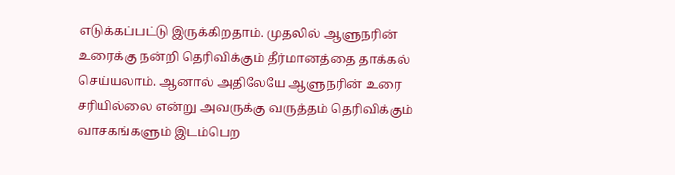எடுக்கப்பட்டு இருக்கிறதாம். முதலில் ஆளுநரின் உரைக்கு நன்றி தெரிவிக்கும் தீர்மானத்தை தாக்கல் செய்யலாம். ஆனால் அதிலேயே ஆளுநரின் உரை சரியில்லை என்று அவருக்கு வருத்தம் தெரிவிக்கும் வாசகங்களும் இடம்பெற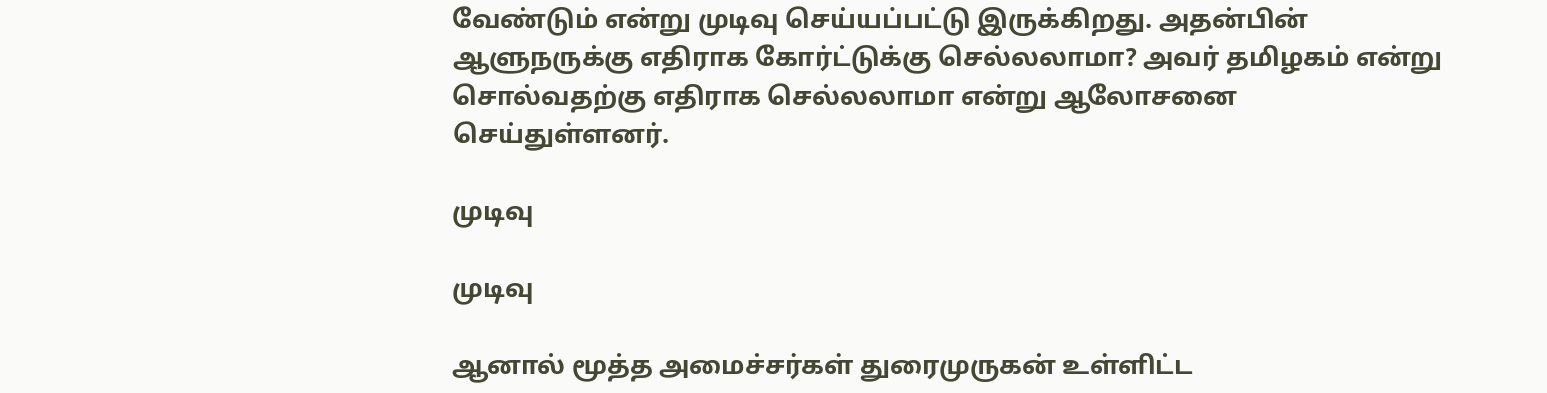வேண்டும் என்று முடிவு செய்யப்பட்டு இருக்கிறது. அதன்பின் ஆளுநருக்கு எதிராக கோர்ட்டுக்கு செல்லலாமா? அவர் தமிழகம் என்று சொல்வதற்கு எதிராக செல்லலாமா என்று ஆலோசனை செய்துள்ளனர்.

முடிவு

முடிவு

ஆனால் மூத்த அமைச்சர்கள் துரைமுருகன் உள்ளிட்ட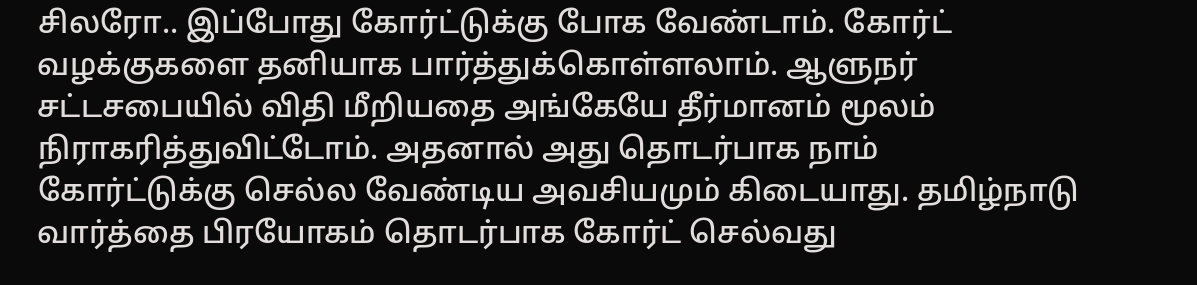சிலரோ.. இப்போது கோர்ட்டுக்கு போக வேண்டாம். கோர்ட் வழக்குகளை தனியாக பார்த்துக்கொள்ளலாம். ஆளுநர் சட்டசபையில் விதி மீறியதை அங்கேயே தீர்மானம் மூலம் நிராகரித்துவிட்டோம். அதனால் அது தொடர்பாக நாம் கோர்ட்டுக்கு செல்ல வேண்டிய அவசியமும் கிடையாது. தமிழ்நாடு வார்த்தை பிரயோகம் தொடர்பாக கோர்ட் செல்வது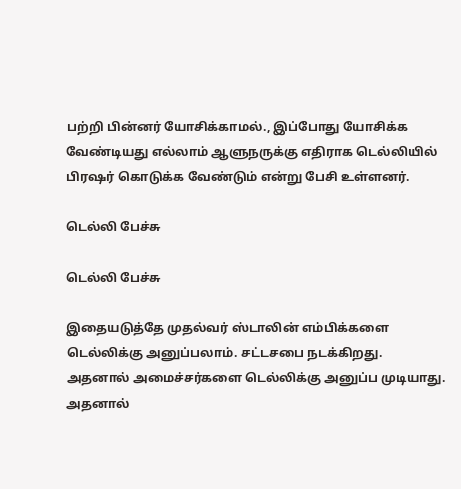பற்றி பின்னர் யோசிக்காமல்., இப்போது யோசிக்க வேண்டியது எல்லாம் ஆளுநருக்கு எதிராக டெல்லியில் பிரஷர் கொடுக்க வேண்டும் என்று பேசி உள்ளனர்.

டெல்லி பேச்சு

டெல்லி பேச்சு

இதையடுத்தே முதல்வர் ஸ்டாலின் எம்பிக்களை டெல்லிக்கு அனுப்பலாம். சட்டசபை நடக்கிறது. அதனால் அமைச்சர்களை டெல்லிக்கு அனுப்ப முடியாது. அதனால்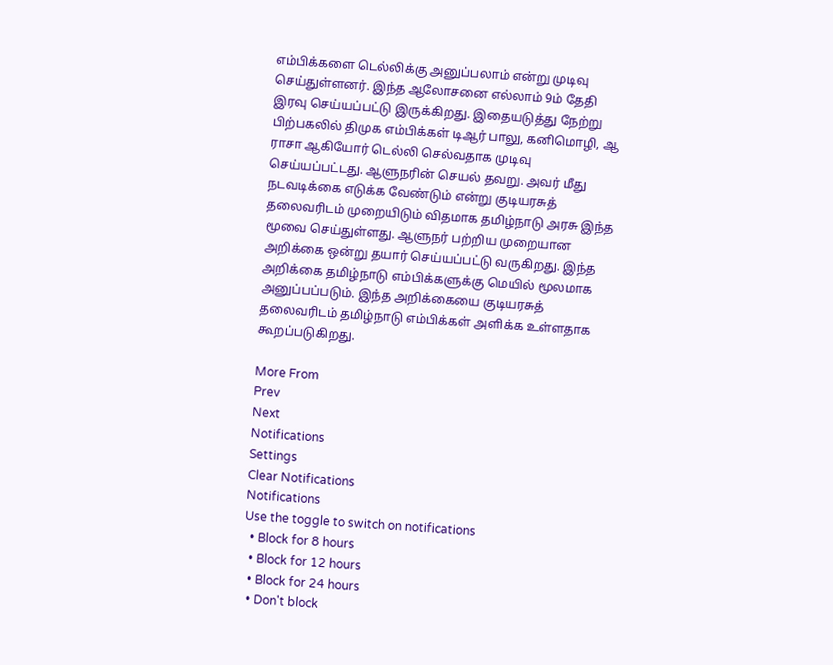எம்பிக்களை டெல்லிக்கு அனுப்பலாம் என்று முடிவு செய்துள்ளனர். இந்த ஆலோசனை எல்லாம் 9ம் தேதி இரவு செய்யப்பட்டு இருக்கிறது. இதையடுத்து நேற்று பிற்பகலில் திமுக எம்பிக்கள் டிஆர் பாலு, கனிமொழி, ஆ ராசா ஆகியோர் டெல்லி செல்வதாக முடிவு செய்யப்பட்டது. ஆளுநரின் செயல் தவறு. அவர் மீது நடவடிக்கை எடுக்க வேண்டும் என்று குடியரசுத் தலைவரிடம் முறையிடும் விதமாக தமிழ்நாடு அரசு இந்த மூவை செய்துள்ளது. ஆளுநர் பற்றிய முறையான அறிக்கை ஒன்று தயார் செய்யப்பட்டு வருகிறது. இந்த அறிக்கை தமிழ்நாடு எம்பிக்களுக்கு மெயில் மூலமாக அனுப்பப்படும். இந்த அறிக்கையை குடியரசுத் தலைவரிடம் தமிழ்நாடு எம்பிக்கள் அளிக்க உள்ளதாக கூறப்படுகிறது.

More From
Prev
Next
Notifications
Settings
Clear Notifications
Notifications
Use the toggle to switch on notifications
  • Block for 8 hours
  • Block for 12 hours
  • Block for 24 hours
  • Don't block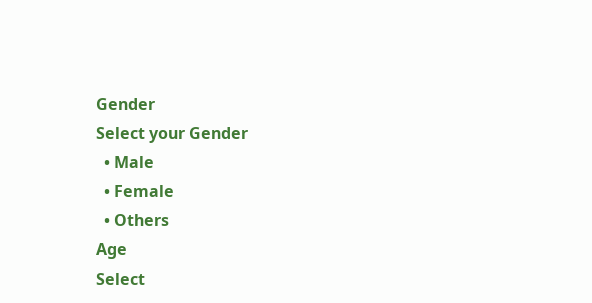Gender
Select your Gender
  • Male
  • Female
  • Others
Age
Select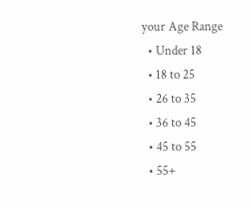your Age Range
  • Under 18
  • 18 to 25
  • 26 to 35
  • 36 to 45
  • 45 to 55
  • 55+